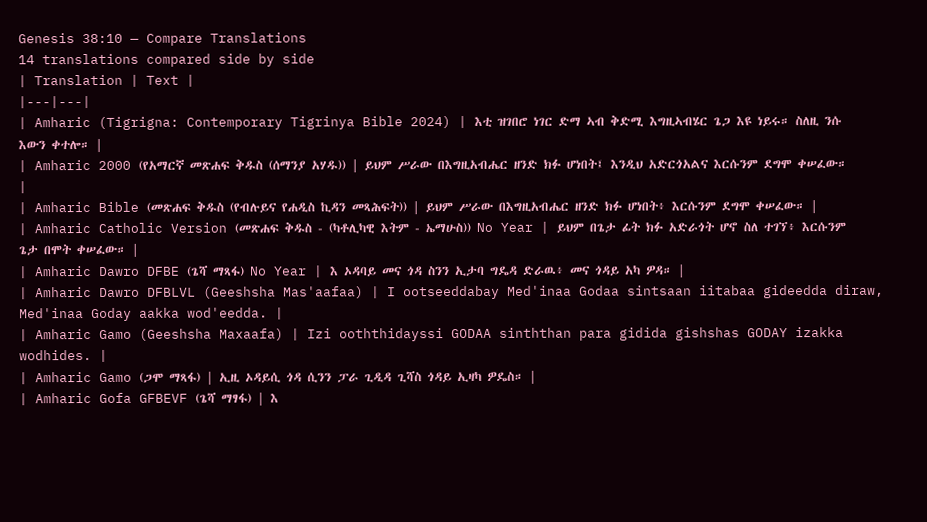Genesis 38:10 — Compare Translations
14 translations compared side by side
| Translation | Text |
|---|---|
| Amharic (Tigrigna: Contemporary Tigrinya Bible 2024) | እቲ ዝገበሮ ነገር ድማ ኣብ ቅድሚ እግዚኣብሄር ጌጋ እዩ ነይሩ። ስለዚ ንሱ እውን ቀተሎ። |
| Amharic 2000 (የአማርኛ መጽሐፍ ቅዱስ (ሰማንያ አሃዱ)) | ይህም ሥራው በእግዚአብሔር ዘንድ ክፉ ሆነበት፤ እንዲህ አድርጎአልና እርሱንም ደግሞ ቀሠፈው። |
| Amharic Bible (መጽሐፍ ቅዱስ (የብሉይና የሐዲስ ኪዳን መጻሕፍት)) | ይህም ሥራው በእግዚአብሔር ዘንድ ክፉ ሆነበት፥ እርሱንም ደግሞ ቀሠፈው። |
| Amharic Catholic Version (መጽሐፍ ቅዱስ - (ካቶሊካዊ እትም - ኤማሁስ)) No Year | ይህም በጌታ ፊት ክፉ አድራጎት ሆኖ ስለ ተገኘ፥ እርሱንም ጌታ በሞት ቀሠፈው። |
| Amharic Dawro DFBE (ጌሻ ማጻፋ) No Year | እ ኦዳባይ መና ጎዳ ስንን ኢታባ ግዴዳ ድራዉ፥ መና ጎዳይ አካ ዎዳ። |
| Amharic Dawro DFBLVL (Geeshsha Mas'aafaa) | I ootseeddabay Med'inaa Godaa sintsaan iitabaa gideedda diraw, Med'inaa Goday aakka wod'eedda. |
| Amharic Gamo (Geeshsha Maxaafa) | Izi ooththidayssi GODAA sinththan para gidida gishshas GODAY izakka wodhides. |
| Amharic Gamo (ጋሞ ማጻፋ) | ኢዚ ኦዳይሲ ጎዳ ሲንን ፓራ ጊዲዳ ጊሻስ ጎዳይ ኢዛካ ዎዴስ። |
| Amharic Gofa GFBEVF (ጌሻ ማፃፋ) | እ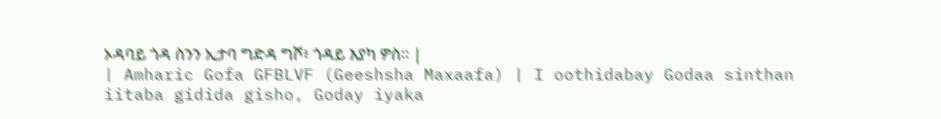ኦዳባይ ጎዳ ስንን ኢታባ ግድዳ ግሾ፥ ጎዳይ እያካ ዎስ። |
| Amharic Gofa GFBLVF (Geeshsha Maxaafa) | I oothidabay Godaa sinthan iitaba gidida gisho, Goday iyaka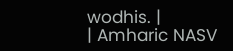wodhis. |
| Amharic NASV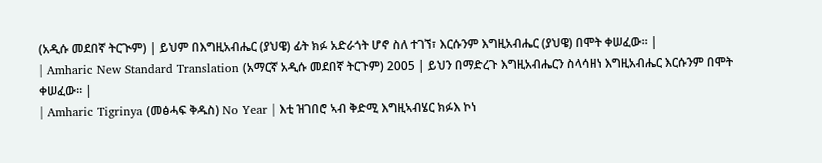(አዲሱ መደበኛ ትርጒም) | ይህም በእግዚአብሔር (ያህዌ) ፊት ክፉ አድራጎት ሆኖ ስለ ተገኘ፣ እርሱንም እግዚአብሔር (ያህዌ) በሞት ቀሠፈው። |
| Amharic New Standard Translation (አማርኛ አዲሱ መደበኛ ትርጉም) 2005 | ይህን በማድረጉ እግዚአብሔርን ስላሳዘነ እግዚአብሔር እርሱንም በሞት ቀሠፈው። |
| Amharic Tigrinya (መፅሓፍ ቅዱስ) No Year | እቲ ዝገበሮ ኣብ ቅድሚ እግዚኣብሄር ክፉእ ኮነ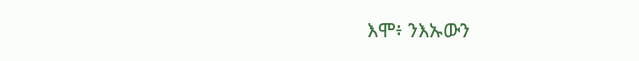እሞ፥ ንእኡውን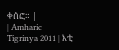ቀሰፎ። |
| Amharic Tigrinya 2011 | እቲ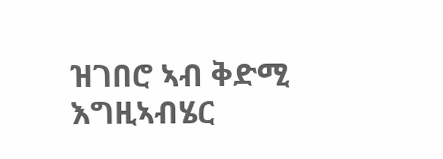ዝገበሮ ኣብ ቅድሚ እግዚኣብሄር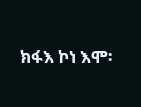ክፋእ ኮነ እሞ፡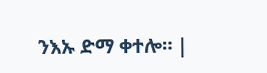ንእኡ ድማ ቀተሎ። |